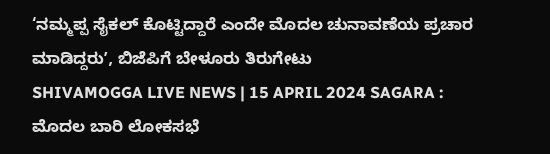‘ನಮ್ಮಪ್ಪ ಸೈಕಲ್ ಕೊಟ್ಟಿದ್ದಾರೆ ಎಂದೇ ಮೊದಲ ಚುನಾವಣೆಯ ಪ್ರಚಾರ ಮಾಡಿದ್ದರುʼ, ಬಿಜೆಪಿಗೆ ಬೇಳೂರು ತಿರುಗೇಟು
SHIVAMOGGA LIVE NEWS | 15 APRIL 2024 SAGARA : ಮೊದಲ ಬಾರಿ ಲೋಕಸಭೆ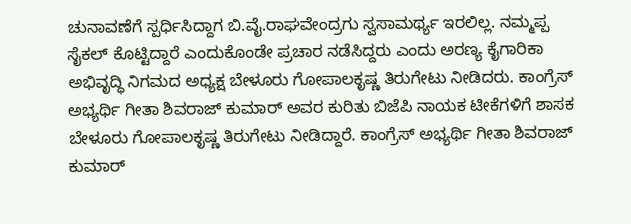ಚುನಾವಣೆಗೆ ಸ್ಪರ್ಧಿಸಿದ್ದಾಗ ಬಿ.ವೈ.ರಾಘವೇಂದ್ರಗು ಸ್ವಸಾಮರ್ಥ್ಯ ಇರಲಿಲ್ಲ. ನಮ್ಮಪ್ಪ ಸೈಕಲ್ ಕೊಟ್ಟಿದ್ದಾರೆ ಎಂದುಕೊಂಡೇ ಪ್ರಚಾರ ನಡೆಸಿದ್ದರು ಎಂದು ಅರಣ್ಯ ಕೈಗಾರಿಕಾ ಅಭಿವೃದ್ಧಿ ನಿಗಮದ ಅಧ್ಯಕ್ಷ ಬೇಳೂರು ಗೋಪಾಲಕೃಷ್ಣ ತಿರುಗೇಟು ನೀಡಿದರು. ಕಾಂಗ್ರೆಸ್ ಅಭ್ಯರ್ಥಿ ಗೀತಾ ಶಿವರಾಜ್ ಕುಮಾರ್ ಅವರ ಕುರಿತು ಬಿಜೆಪಿ ನಾಯಕ ಟೀಕೆಗಳಿಗೆ ಶಾಸಕ ಬೇಳೂರು ಗೋಪಾಲಕೃಷ್ಣ ತಿರುಗೇಟು ನೀಡಿದ್ದಾರೆ. ಕಾಂಗ್ರೆಸ್ ಅಭ್ಯರ್ಥಿ ಗೀತಾ ಶಿವರಾಜ್ ಕುಮಾರ್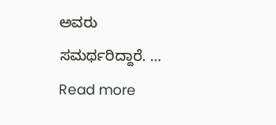ಅವರು ಸಮರ್ಥರಿದ್ದಾರೆ. … Read more